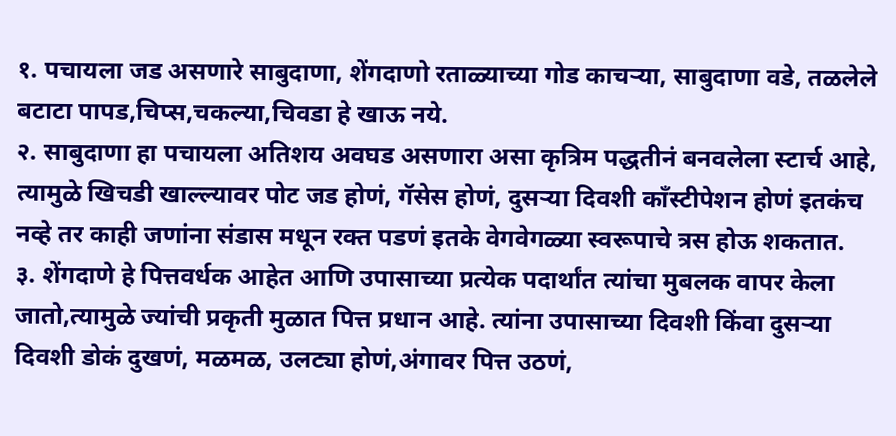१. पचायला जड असणारे साबुदाणा, शेंगदाणो रताळ्याच्या गोड काचऱ्या, साबुदाणा वडे, तळलेले बटाटा पापड,चिप्स,चकल्या,चिवडा हे खाऊ नये.
२. साबुदाणा हा पचायला अतिशय अवघड असणारा असा कृत्रिम पद्धतीनं बनवलेला स्टार्च आहे, त्यामुळे खिचडी खाल्ल्यावर पोट जड होणं, गॅसेस होणं, दुसऱ्या दिवशी कॉंस्टीपेशन होणं इतकंच नव्हे तर काही जणांना संडास मधून रक्त पडणं इतके वेगवेगळ्या स्वरूपाचे त्रस होऊ शकतात.
३. शेंगदाणे हे पित्तवर्धक आहेत आणि उपासाच्या प्रत्येक पदार्थांत त्यांचा मुबलक वापर केला जातो,त्यामुळे ज्यांची प्रकृती मुळात पित्त प्रधान आहे. त्यांना उपासाच्या दिवशी किंवा दुसऱ्या दिवशी डोकं दुखणं, मळमळ, उलट्या होणं,अंगावर पित्त उठणं,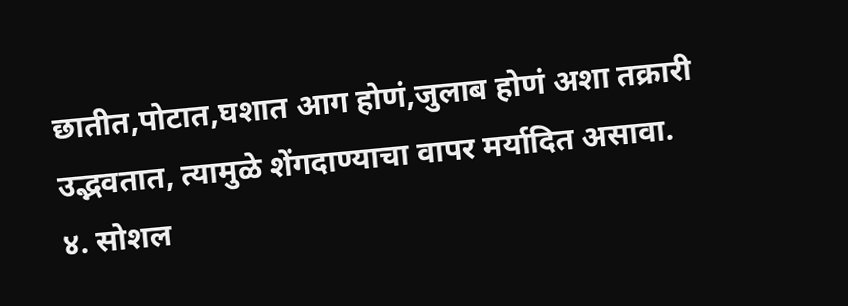छातीत,पोटात,घशात आग होणं,जुलाब होणं अशा तक्रारी उद्भवतात, त्यामुळे शेंगदाण्याचा वापर मर्यादित असावा.
४. सोशल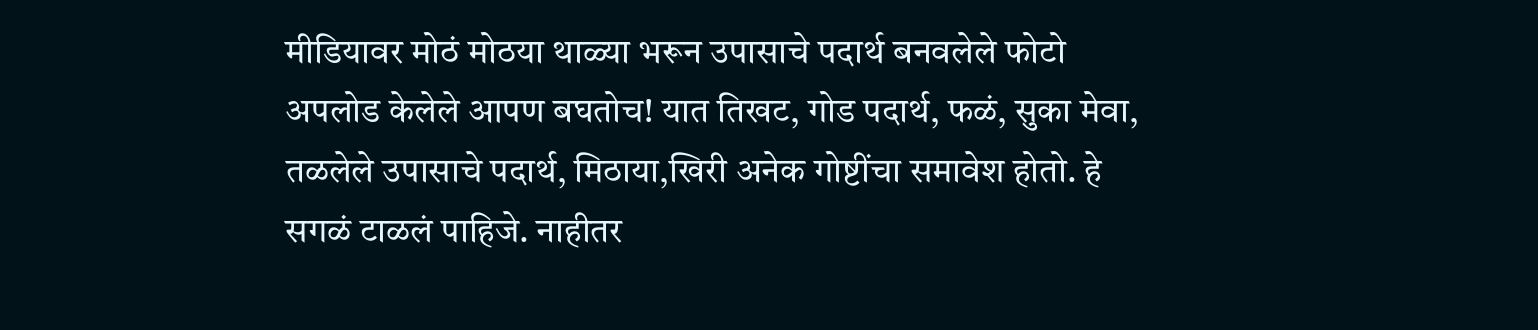मीडियावर मोठं मोठया थाळ्या भरून उपासाचे पदार्थ बनवलेले फोटो अपलोड केलेले आपण बघतोच! यात तिखट, गोड पदार्थ, फळं, सुका मेवा, तळलेले उपासाचे पदार्थ, मिठाया,खिरी अनेक गोष्टींचा समावेश होतो. हे सगळं टाळलं पाहिजे. नाहीतर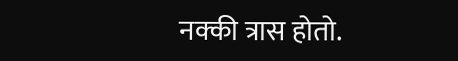नक्की त्रास होतो.